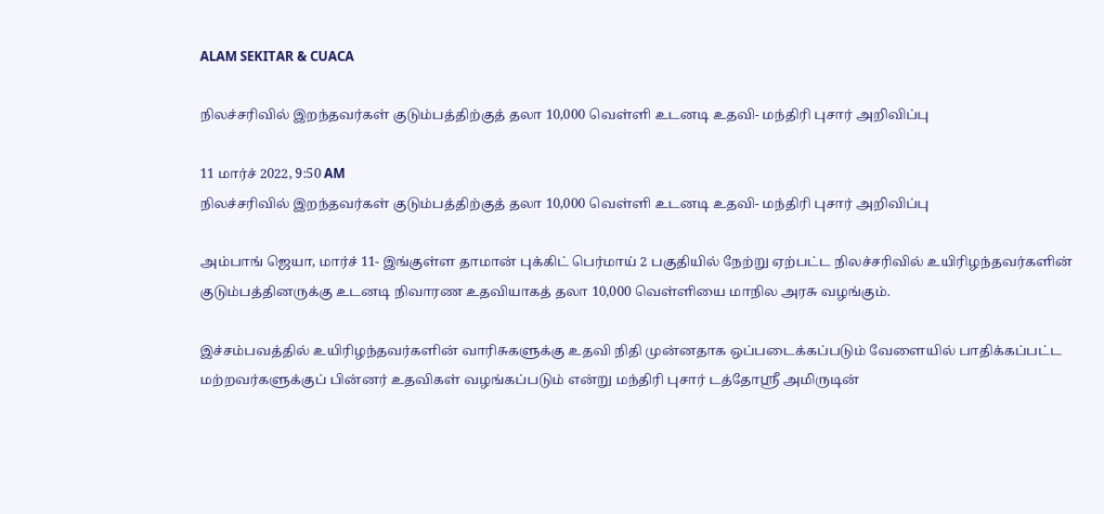ALAM SEKITAR & CUACA

நிலச்சரிவில் இறந்தவர்கள் குடும்பத்திற்குத் தலா 10,000 வெள்ளி உடனடி உதவி- மந்திரி புசார் அறிவிப்பு

11 மார்ச் 2022, 9:50 AM
நிலச்சரிவில் இறந்தவர்கள் குடும்பத்திற்குத் தலா 10,000 வெள்ளி உடனடி உதவி- மந்திரி புசார் அறிவிப்பு

அம்பாங் ஜெயா, மார்ச் 11- இங்குள்ள தாமான் புக்கிட் பெர்மாய் 2 பகுதியில் நேற்று ஏற்பட்ட நிலச்சரிவில் உயிரிழந்தவர்களின் குடும்பத்தினருக்கு உடனடி நிவாரண உதவியாகத் தலா 10,000 வெள்ளியை மாநில அரசு வழங்கும்.

இச்சம்பவத்தில் உயிரிழந்தவர்களின் வாரிசுகளுக்கு உதவி நிதி முன்னதாக ஒப்படைக்கப்படும் வேளையில் பாதிக்கப்பட்ட மற்றவர்களுக்குப் பின்னர் உதவிகள் வழங்கப்படும் என்று மந்திரி புசார் டத்தோஸ்ரீ அமிருடின்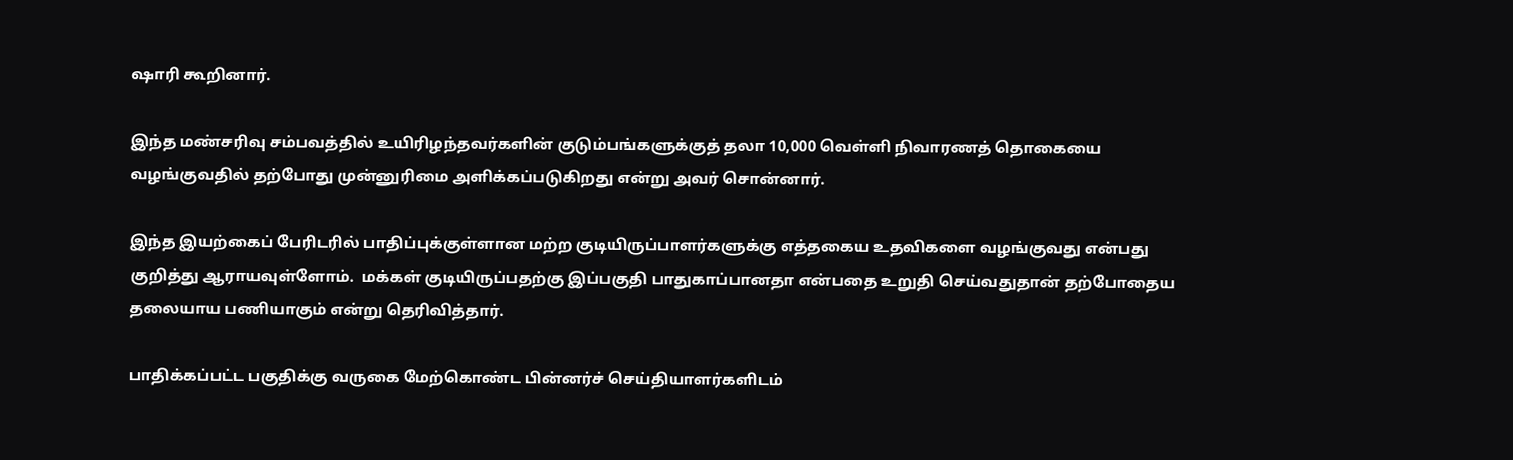ஷாரி கூறினார்.

இந்த மண்சரிவு சம்பவத்தில் உயிரிழந்தவர்களின் குடும்பங்களுக்குத் தலா 10,000 வெள்ளி நிவாரணத் தொகையை வழங்குவதில் தற்போது முன்னுரிமை அளிக்கப்படுகிறது என்று அவர் சொன்னார்.

இந்த இயற்கைப் பேரிடரில் பாதிப்புக்குள்ளான மற்ற குடியிருப்பாளர்களுக்கு எத்தகைய உதவிகளை வழங்குவது என்பது குறித்து ஆராயவுள்ளோம்.  மக்கள் குடியிருப்பதற்கு இப்பகுதி பாதுகாப்பானதா என்பதை உறுதி செய்வதுதான் தற்போதைய தலையாய பணியாகும் என்று தெரிவித்தார்.

பாதிக்கப்பட்ட பகுதிக்கு வருகை மேற்கொண்ட பின்னர்ச் செய்தியாளர்களிடம்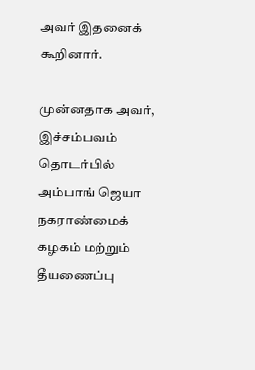அவர் இதனைக் கூறினார்.

முன்னதாக அவர், இச்சம்பவம் தொடர்பில் அம்பாங் ஜெயா நகராண்மைக் கழகம் மற்றும் தீயணைப்பு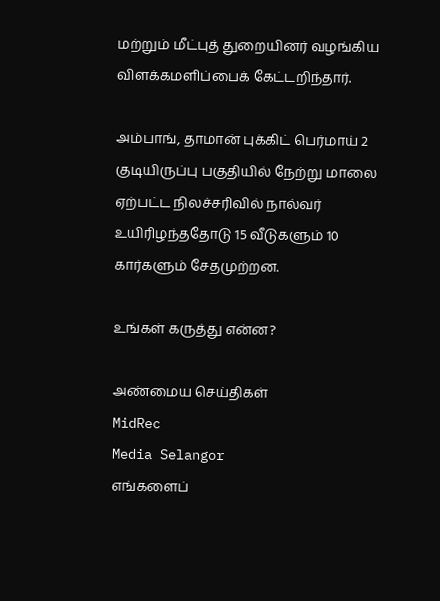மற்றும் மீட்புத் துறையினர் வழங்கிய விளக்கமளிப்பைக் கேட்டறிந்தார்.

அம்பாங், தாமான் புக்கிட் பெர்மாய் 2 குடியிருப்பு பகுதியில் நேற்று மாலை ஏற்பட்ட நிலச்சரிவில் நால்வர் உயிரிழந்ததோடு 15 வீடுகளும் 10 கார்களும் சேதமுற்றன.

உங்கள் கருத்து என்ன?

அண்மைய செய்திகள்
MidRec
Media Selangor
எங்களைப்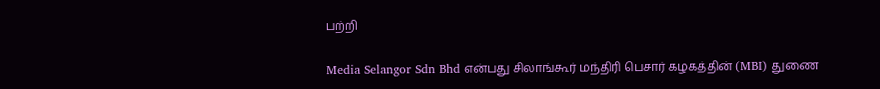பற்றி

Media Selangor Sdn Bhd என்பது சிலாங்கூர் மந்திரி பெசார் கழகத்தின் (MBI) துணை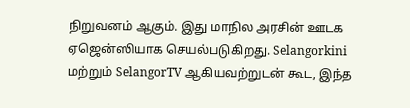நிறுவனம் ஆகும். இது மாநில அரசின் ஊடக ஏஜென்ஸியாக செயல்படுகிறது. Selangorkini மற்றும் SelangorTV ஆகியவற்றுடன் கூட, இந்த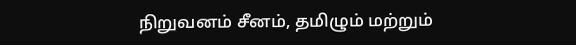நிறுவனம் சீனம், தமிழும் மற்றும்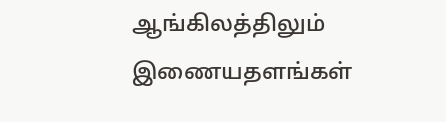ஆங்கிலத்திலும் இணையதளங்கள்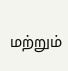மற்றும்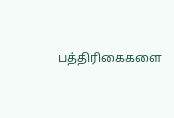பத்திரிகைகளை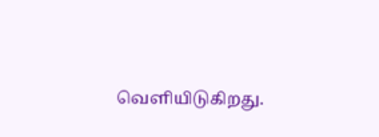வெளியிடுகிறது.